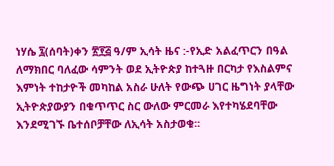ነሃሴ ፯(ሰባት)ቀን ፳፻፭ ዓ/ም ኢሳት ዜና :-የኢድ አልፈጥርን በዓል ለማክበር ባለፈው ሳምንት ወደ ኢትዮጵያ ከተጓዙ በርካታ የእስልምና እምነት ተከታዮች መካከል አስራ ሁለት የውጭ ሀገር ዜግነት ያላቸው ኢትዮጵያውያን በቁጥጥር ስር ውለው ምርመራ እየተካሄደባቸው እንደሚገኙ ቤተሰቦቻቸው ለኢሳት አስታወቁ፡፡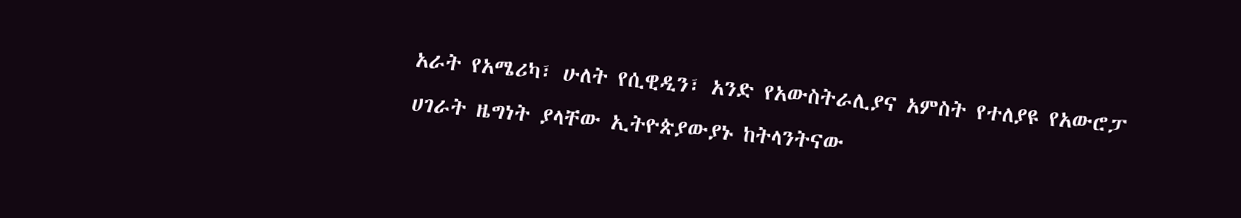አራት የአሜሪካ፣ ሁለት የሲዊዲን፣ አንድ የአውስትራሊያና አምስት የተለያዩ የአውሮፓ ሀገራት ዜግነት ያላቸው ኢትዮጵያውያኑ ከትላንትናው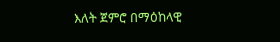እለት ጀምሮ በማዕከላዊ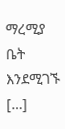ማረሚያ ቤት እንደሚገኙ […]